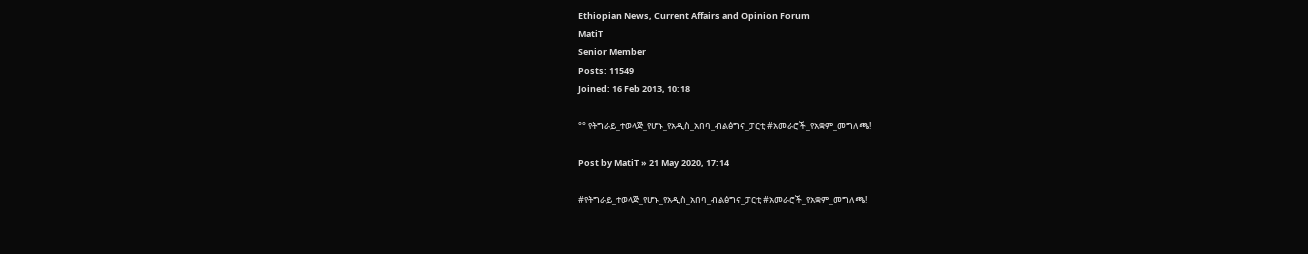Ethiopian News, Current Affairs and Opinion Forum
MatiT
Senior Member
Posts: 11549
Joined: 16 Feb 2013, 10:18

°° የትግራይ_ተወላጅ_የሆኑ_የአዲስ_አበባ_ብልፅግና_ፓርቲ #አመራሮች_የአቋም_መግለጫ!

Post by MatiT » 21 May 2020, 17:14

#የትግራይ_ተወላጅ_የሆኑ_የአዲስ_አበባ_ብልፅግና_ፓርቲ #አመራሮች_የአቋም_መግለጫ!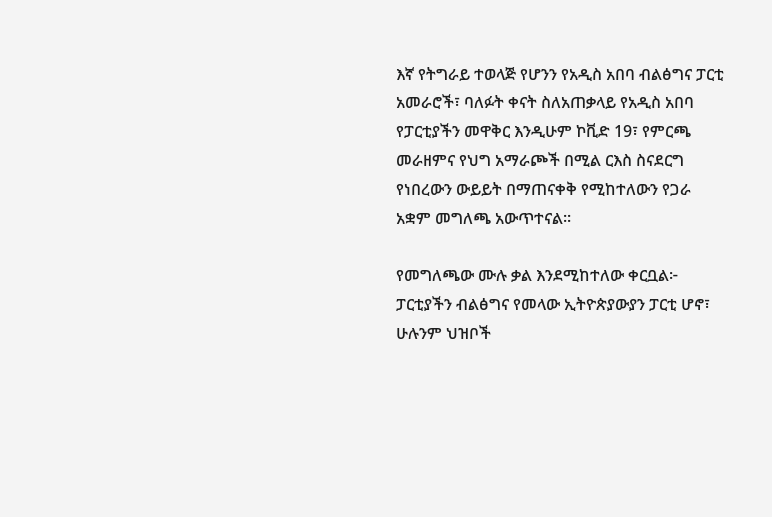እኛ የትግራይ ተወላጅ የሆንን የአዲስ አበባ ብልፅግና ፓርቲ አመራሮች፣ ባለፉት ቀናት ስለአጠቃላይ የአዲስ አበባ የፓርቲያችን መዋቅር እንዲሁም ኮቪድ 19፣ የምርጫ መራዘምና የህግ አማራጮች በሚል ርእስ ስናደርግ የነበረውን ውይይት በማጠናቀቅ የሚከተለውን የጋራ አቋም መግለጫ አውጥተናል፡፡

የመግለጫው ሙሉ ቃል እንደሚከተለው ቀርቧል፦
ፓርቲያችን ብልፅግና የመላው ኢትዮጵያውያን ፓርቲ ሆኖ፣ ሁሉንም ህዝቦች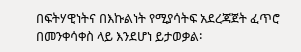በፍትሃዊነትና በእኩልነት የሚያሳትፍ አደረጃጀት ፈጥሮ በመንቀሳቀስ ላይ እንደሆነ ይታወቃል፡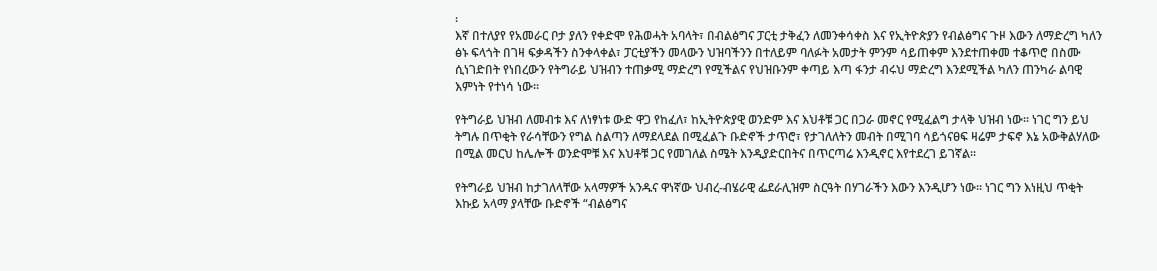፡
እኛ በተለያየ የአመራር ቦታ ያለን የቀድሞ የሕወሓት አባላት፣ በብልፅግና ፓርቲ ታቅፈን ለመንቀሳቀስ እና የኢትዮጵያን የብልፅግና ጉዞ እውን ለማድረግ ካለን ፅኑ ፍላጎት በገዛ ፍቃዳችን ስንቀላቀል፣ ፓርቲያችን መላውን ህዝባችንን በተለይም ባለፉት አመታት ምንም ሳይጠቀም እንደተጠቀመ ተቆጥሮ በስሙ ሲነገድበት የነበረውን የትግራይ ህዝብን ተጠቃሚ ማድረግ የሚችልና የህዝቡንም ቀጣይ እጣ ፋንታ ብሩህ ማድረግ እንደሚችል ካለን ጠንካራ ልባዊ እምነት የተነሳ ነው፡፡

የትግራይ ህዝብ ለመብቱ እና ለነፃነቱ ውድ ዋጋ የከፈለ፣ ከኢትዮጵያዊ ወንድም እና እህቶቹ ጋር በጋራ መኖር የሚፈልግ ታላቅ ህዝብ ነው፡፡ ነገር ግን ይህ ትግሉ በጥቂት የራሳቸውን የግል ስልጣን ለማደላደል በሚፈልጉ ቡድኖች ታጥሮ፣ የታገለለትን መብት በሚገባ ሳይጎናፀፍ ዛሬም ታፍኖ እኔ አውቅልሃለው በሚል መርህ ከሌሎች ወንድሞቹ እና እህቶቹ ጋር የመገለል ስሜት እንዲያድርበትና በጥርጣሬ እንዲኖር እየተደረገ ይገኛል፡፡

የትግራይ ህዝብ ከታገለላቸው አላማዎች አንዱና ዋነኛው ህብረ-ብሄራዊ ፌደራሊዝም ስርዓት በሃገራችን እውን እንዲሆን ነው፡፡ ነገር ግን እነዚህ ጥቂት እኩይ አላማ ያላቸው ቡድኖች “ብልፅግና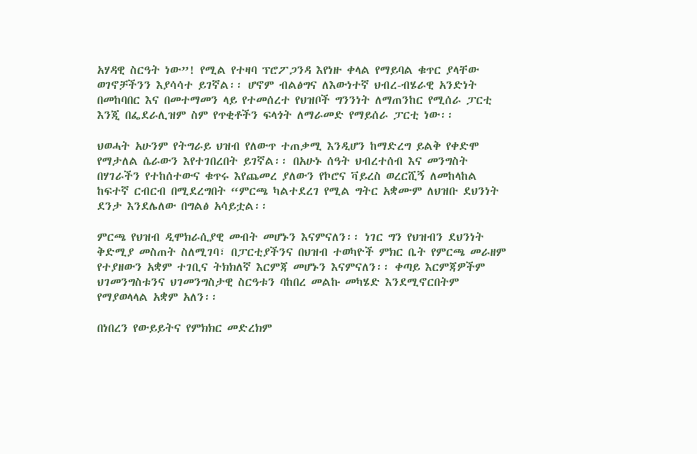አሃዳዊ ስርዓት ነው”! የሚል የተዛባ ፕሮፖጋንዳ እየነዙ ቀላል የማይባል ቁጥር ያላቸው ወገኖቻችንን እያሳሳተ ይገኛል፡፡ ሆኖም ብልፅግና ለእውነተኛ ህብረ-ብሄራዊ አንድነት በመከባበር እና በመተማመን ላይ የተመሰረተ የህዝቦች ግንንነት ለማጠንከር የሚሰራ ፓርቲ እንጂ በፌደራሊዝም ስም የጥቂቶችን ፍላጎት ለማራመድ የማይሰራ ፓርቲ ነው፡፡

ህወሓት አሁንም የትግራይ ህዝብ የለውጥ ተጠቃሚ እንዲሆን ከማድረግ ይልቅ የቀድሞ የማታለል ሴራውን እየተገበረበት ይገኛል፡፡ በአሁኑ ሰዓት ህብረተሰብ እና መንግስት በሃገራችን የተከሰተውና ቁጥሩ እየጨመረ ያለውን የኮሮና ቫይረስ ወረርሺኝ ለመከላከል ከፍተኛ ርብርብ በሚደረግበት “ምርጫ ካልተደረገ የሚል ግትር አቋሙም ለህዝቡ ደህንነት ደንታ እንደሌለው በግልፅ አሳይቷል፡፡

ምርጫ የህዝብ ዲሞክራሲያዊ መብት መሆኑን እናምናለን፡፡ ነገር ግን የህዝብን ደህንነት ቅድሚያ መስጠት ስለሚገባ፣ በፓርቲያችንና በህዝብ ተወካዮች ምክር ቤት የምርጫ መራዘም የተያዘውን አቋም ተገቢና ትክክለኛ እርምጃ መሆኑን እናምናለን፡፡ ቀጣይ እርምጃዎችም ህገመንግስቱንና ህገመንግስታዊ ስርዓቱን ባከበረ መልኩ መካሄድ እንደሚኖርበትም የማያወላላል አቋም አለን፡፡

በነበረን የውይይትና የምክክር መድረክም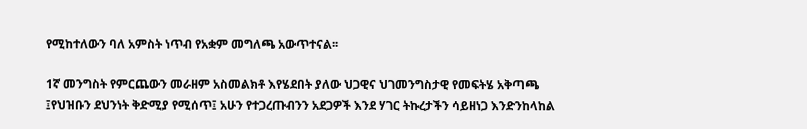የሚከተለውን ባለ አምስት ነጥብ የአቋም መግለጫ አውጥተናል፡፡

1ኛ መንግስት የምርጨውን መራዘም አስመልክቶ እየሄደበት ያለው ህጋዊና ህገመንግስታዊ የመፍትሄ አቅጣጫ ፤የህዝቡን ደህንነት ቅድሚያ የሚሰጥ፤ አሁን የተጋረጡብንን አደጋዎች እንደ ሃገር ትኩረታችን ሳይዘነጋ እንድንከላከል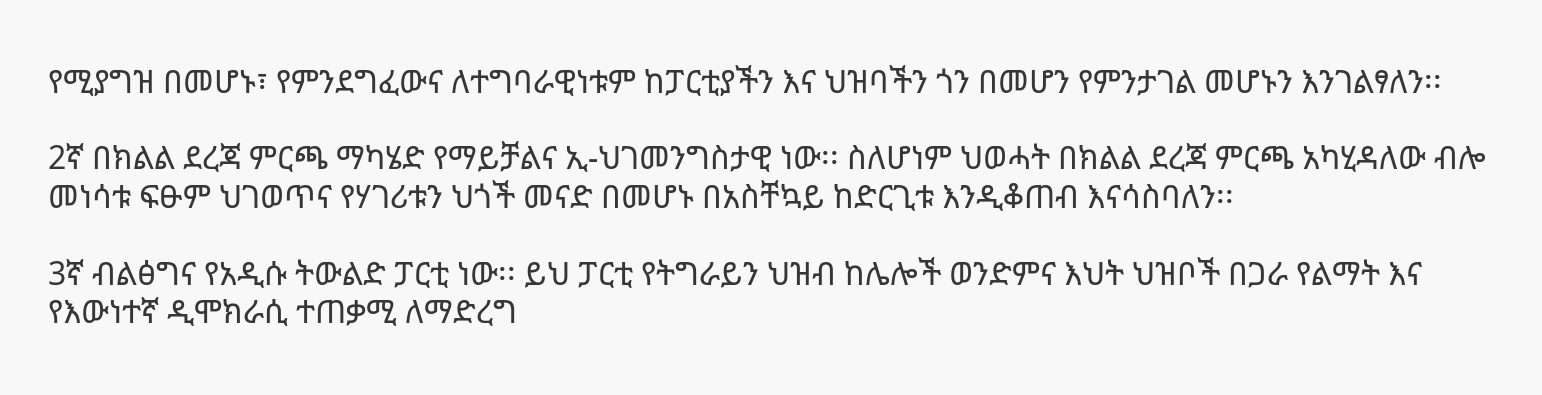የሚያግዝ በመሆኑ፣ የምንደግፈውና ለተግባራዊነቱም ከፓርቲያችን እና ህዝባችን ጎን በመሆን የምንታገል መሆኑን እንገልፃለን፡፡

2ኛ በክልል ደረጃ ምርጫ ማካሄድ የማይቻልና ኢ-ህገመንግስታዊ ነው፡፡ ስለሆነም ህወሓት በክልል ደረጃ ምርጫ አካሂዳለው ብሎ መነሳቱ ፍፁም ህገወጥና የሃገሪቱን ህጎች መናድ በመሆኑ በአስቸኳይ ከድርጊቱ እንዲቆጠብ እናሳስባለን፡፡

3ኛ ብልፅግና የአዲሱ ትውልድ ፓርቲ ነው፡፡ ይህ ፓርቲ የትግራይን ህዝብ ከሌሎች ወንድምና እህት ህዝቦች በጋራ የልማት እና የእውነተኛ ዲሞክራሲ ተጠቃሚ ለማድረግ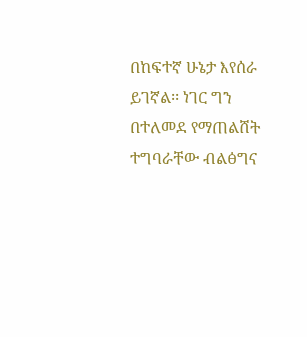በከፍተኛ ሁኔታ እየሰራ ይገኛል፡፡ ነገር ግን በተለመደ የማጠልሸት ተግባራቸው ብልፅግና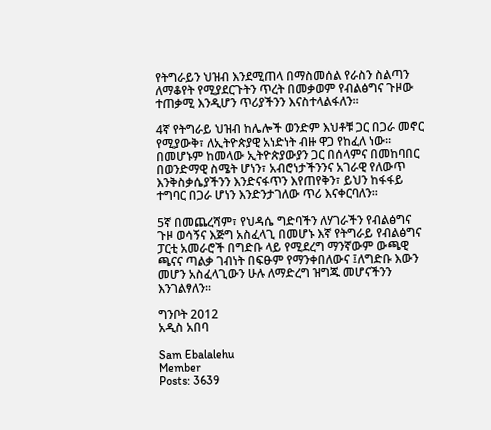የትግራይን ህዝብ እንደሚጠላ በማስመሰል የራስን ስልጣን ለማቆየት የሚያደርጉትን ጥረት በመቃወም የብልፅግና ጉዞው ተጠቃሚ እንዲሆን ጥሪያችንን እናስተላልፋለን፡፡

4ኛ የትግራይ ህዝብ ከሌሎች ወንድም እህቶቹ ጋር በጋራ መኖር የሚያውቅ፣ ለኢትዮጵያዊ አነድነት ብዙ ዋጋ የከፈለ ነው፡፡ በመሆኑም ከመላው ኢትዮጵያውያን ጋር በሰላምና በመከባበር በወንድማዊ ስሜት ሆነን፣ አብሮነታችንንና አገራዊ የለውጥ እንቅስቃሴያችንን እንድናፋጥን እየጠየቅን፣ ይህን ከፋፋይ ተግባር በጋራ ሆነን እንድንታገለው ጥሪ እናቀርባለን፡፡

5ኛ በመጨረሻም፣ የህዳሴ ግድባችን ለሃገራችን የብልፅግና ጉዞ ወሳኝና እጅግ አስፈላጊ በመሆኑ እኛ የትግራይ የብልፅግና ፓርቲ አመራሮች በግድቡ ላይ የሚደረግ ማንኛውም ውጫዊ ጫናና ጣልቃ ገብነት በፍፁም የማንቀበለውና ፤ለግድቡ እውን መሆን አስፈላጊውን ሁሉ ለማድረግ ዝግጁ መሆናችንን እንገልፃለን፡፡

ግንቦት 2012
አዲስ አበባ

Sam Ebalalehu
Member
Posts: 3639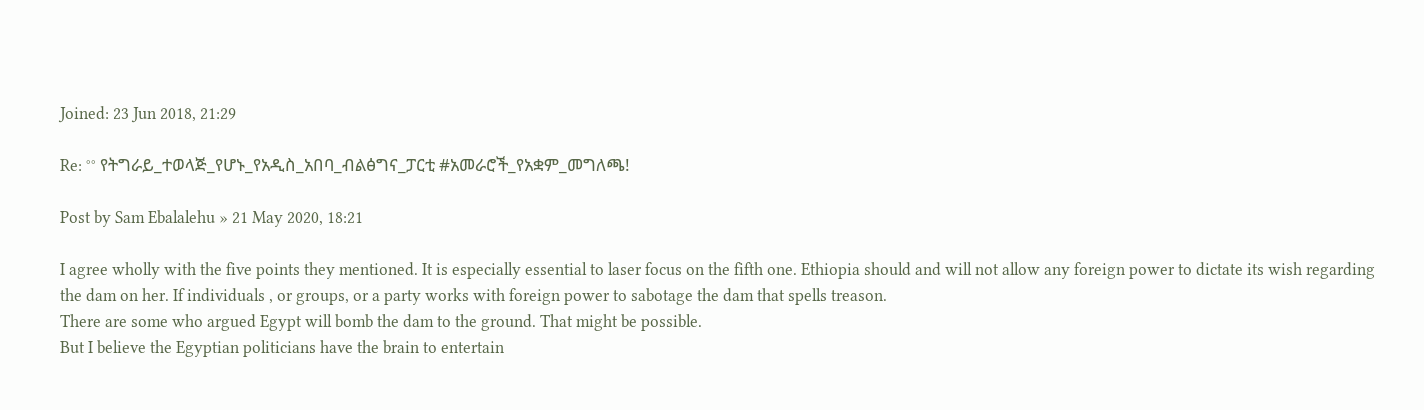Joined: 23 Jun 2018, 21:29

Re: °° የትግራይ_ተወላጅ_የሆኑ_የአዲስ_አበባ_ብልፅግና_ፓርቲ #አመራሮች_የአቋም_መግለጫ!

Post by Sam Ebalalehu » 21 May 2020, 18:21

I agree wholly with the five points they mentioned. It is especially essential to laser focus on the fifth one. Ethiopia should and will not allow any foreign power to dictate its wish regarding the dam on her. If individuals , or groups, or a party works with foreign power to sabotage the dam that spells treason.
There are some who argued Egypt will bomb the dam to the ground. That might be possible.
But I believe the Egyptian politicians have the brain to entertain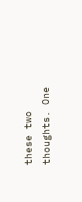these two thoughts. One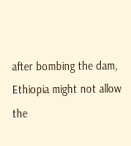after bombing the dam, Ethiopia might not allow the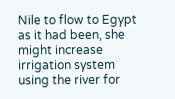Nile to flow to Egypt as it had been, she might increase irrigation system using the river for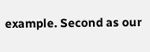example. Second as our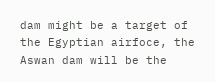dam might be a target of the Egyptian airfoce, the Aswan dam will be the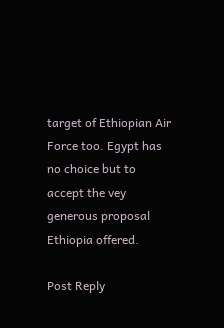target of Ethiopian Air Force too. Egypt has no choice but to accept the vey generous proposal Ethiopia offered.

Post Reply